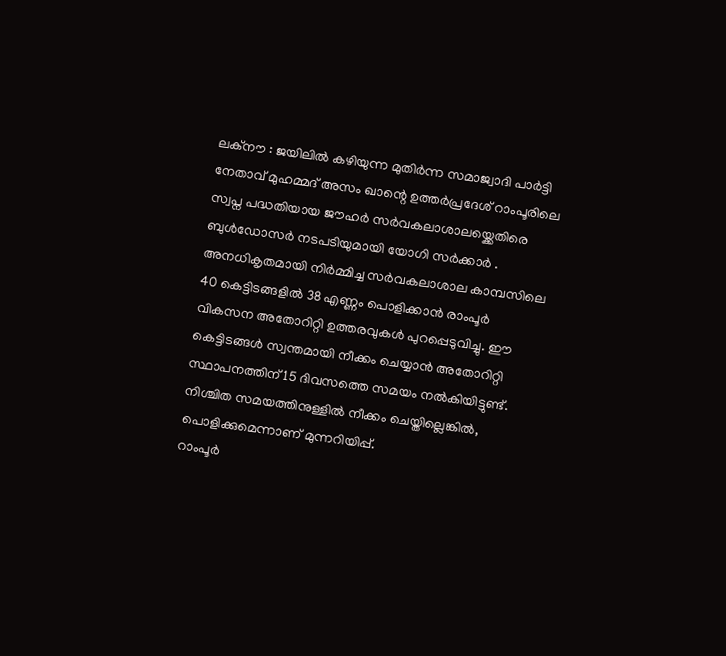ലക്നൗ : ജയിലിൽ കഴിയുന്ന മുതിർന്ന സമാജ്വാദി പാർട്ടി നേതാവ് മുഹമ്മദ് അസം ഖാന്റെ ഉത്തർപ്രദേശ് റാംപൂരിലെ സ്വപ്ന പദ്ധതിയായ ജൗഹർ സർവകലാശാലയ്ക്കെതിരെ ബുൾഡോസർ നടപടിയുമായി യോഗി സർക്കാർ . അനധികൃതമായി നിർമ്മിച്ച സർവകലാശാല കാമ്പസിലെ 40 കെട്ടിടങ്ങളിൽ 38 എണ്ണം പൊളിക്കാൻ രാംപൂർ വികസന അതോറിറ്റി ഉത്തരവുകൾ പുറപ്പെടുവിച്ചു. ഈ കെട്ടിടങ്ങൾ സ്വന്തമായി നീക്കം ചെയ്യാൻ അതോറിറ്റി സ്ഥാപനത്തിന് 15 ദിവസത്തെ സമയം നൽകിയിട്ടുണ്ട്. നിശ്ചിത സമയത്തിനുള്ളിൽ നീക്കം ചെയ്തില്ലെങ്കിൽ, പൊളിക്കുമെന്നാണ് മുന്നറിയിപ്പ്.
റാംപൂർ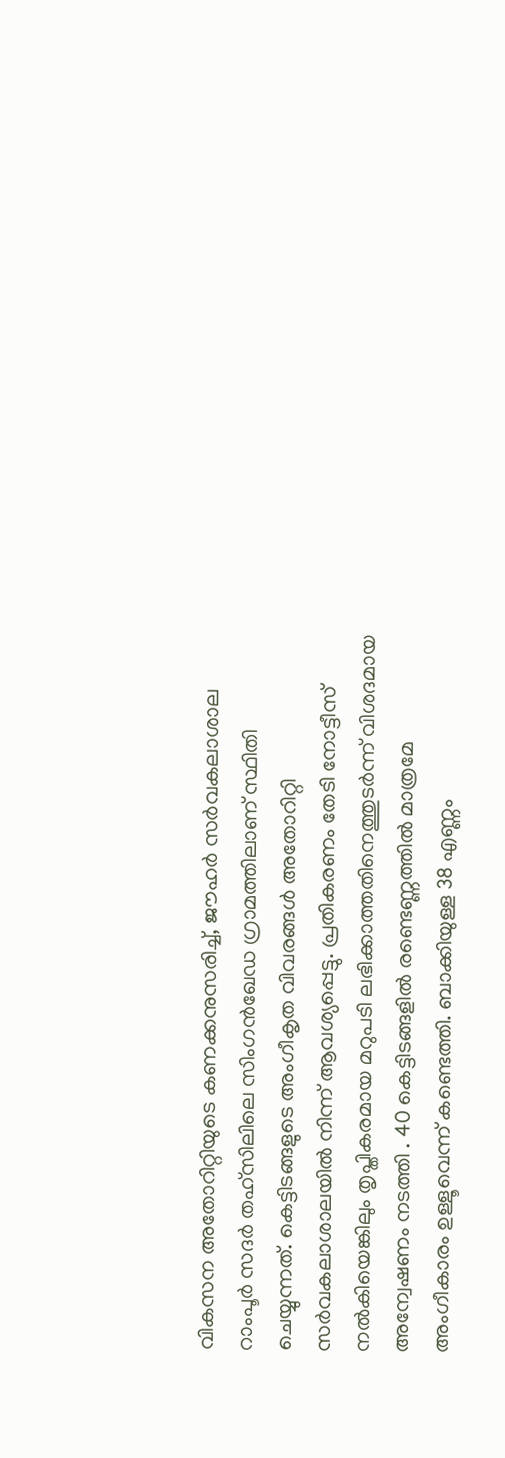വികസന അതോറിറ്റിയുടെ കണക്കനുസരിച്ച്, ജൗഹർ സർവകലാശാല റാംപൂർ സദർ തഹ്സിലിലെ സിംഗൻഖേഡ ഗ്രാമത്തിലാണ് സ്ഥിതി ചെയ്യുന്നത്. കെട്ടിടങ്ങളുടെ അംഗീകൃത വിവരങ്ങൾ അതോറിറ്റി സർവകലാശാലയിൽ നിന്ന് ആവശ്യപ്പെട്ടു. പ്രതികരണം തേടി നോട്ടീസ് നൽകിയെങ്കിലും തൃപ്തികരമായ മറുപടി ലഭിക്കാത്തതിനെത്തുടർന്ന് വിശദമായ അന്വേഷണം നടത്തി . 40 കെട്ടിടങ്ങളിൽ രണ്ടെണ്ണത്തിൽ മാത്രമേ അംഗീകാരം ഉള്ളൂവെന്ന് കണ്ടെത്തി. ബാക്കിയുള്ള 38 എണ്ണം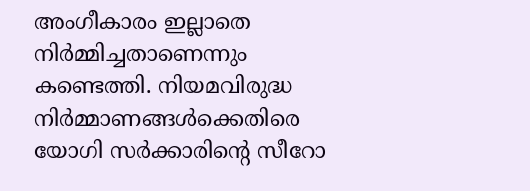അംഗീകാരം ഇല്ലാതെ നിർമ്മിച്ചതാണെന്നും കണ്ടെത്തി. നിയമവിരുദ്ധ നിർമ്മാണങ്ങൾക്കെതിരെ യോഗി സർക്കാരിന്റെ സീറോ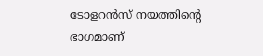ടോളറൻസ് നയത്തിന്റെ ഭാഗമാണ്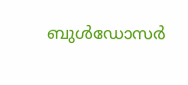ബുൾഡോസർ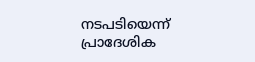നടപടിയെന്ന് പ്രാദേശിക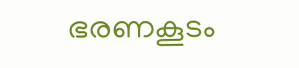ഭരണകൂടം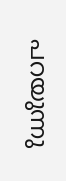പറയുന്നു